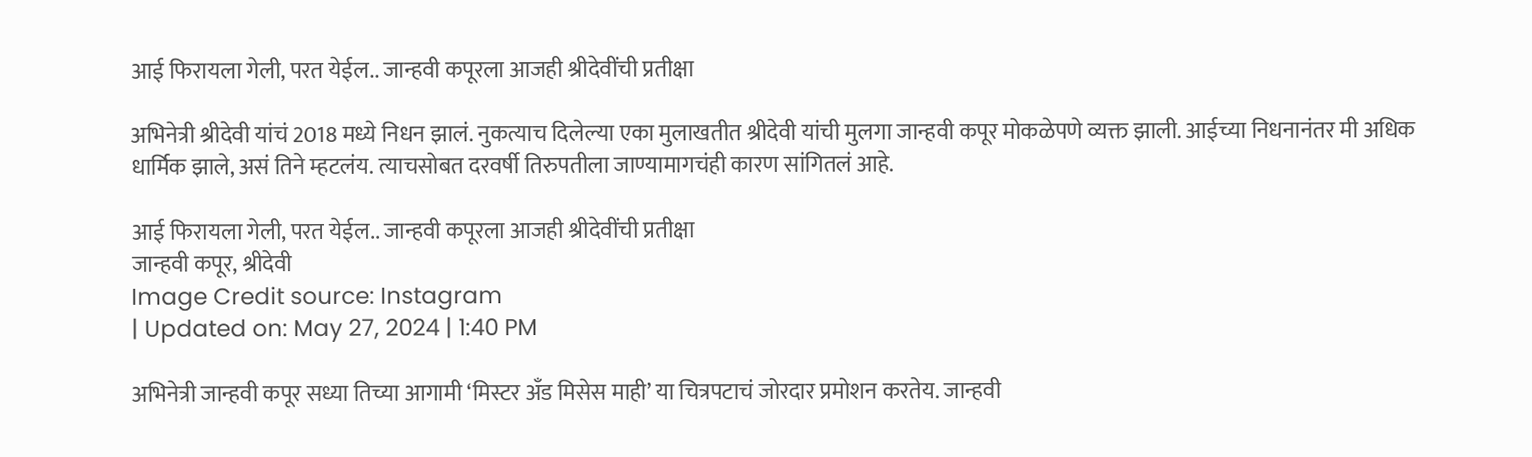आई फिरायला गेली, परत येईल.. जान्हवी कपूरला आजही श्रीदेवींची प्रतीक्षा

अभिनेत्री श्रीदेवी यांचं 2018 मध्ये निधन झालं. नुकत्याच दिलेल्या एका मुलाखतीत श्रीदेवी यांची मुलगा जान्हवी कपूर मोकळेपणे व्यक्त झाली. आईच्या निधनानंतर मी अधिक धार्मिक झाले, असं तिने म्हटलंय. त्याचसोबत दरवर्षी तिरुपतीला जाण्यामागचंही कारण सांगितलं आहे.

आई फिरायला गेली, परत येईल.. जान्हवी कपूरला आजही श्रीदेवींची प्रतीक्षा
जान्हवी कपूर, श्रीदेवी
Image Credit source: Instagram
| Updated on: May 27, 2024 | 1:40 PM

अभिनेत्री जान्हवी कपूर सध्या तिच्या आगामी ‘मिस्टर अँड मिसेस माही’ या चित्रपटाचं जोरदार प्रमोशन करतेय. जान्हवी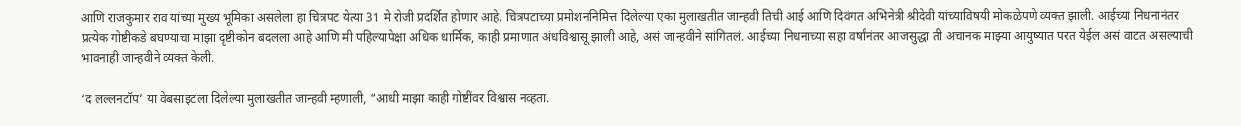आणि राजकुमार राव यांच्या मुख्य भूमिका असलेला हा चित्रपट येत्या 31 मे रोजी प्रदर्शित होणार आहे. चित्रपटाच्या प्रमोशननिमित्त दिलेल्या एका मुलाखतीत जान्हवी तिची आई आणि दिवंगत अभिनेत्री श्रीदेवी यांच्याविषयी मोकळेपणे व्यक्त झाली. आईच्या निधनानंतर प्रत्येक गोष्टीकडे बघण्याचा माझा दृष्टीकोन बदलला आहे आणि मी पहिल्यापेक्षा अधिक धार्मिक, काही प्रमाणात अंधविश्वासू झाली आहे, असं जान्हवीने सांगितलं. आईच्या निधनाच्या सहा वर्षांनंतर आजसुद्धा ती अचानक माझ्या आयुष्यात परत येईल असं वाटत असल्याची भावनाही जान्हवीने व्यक्त केली.

‘द लल्लनटॉप’ या वेबसाइटला दिलेल्या मुलाखतीत जान्हवी म्हणाली, “आधी माझा काही गोष्टींवर विश्वास नव्हता.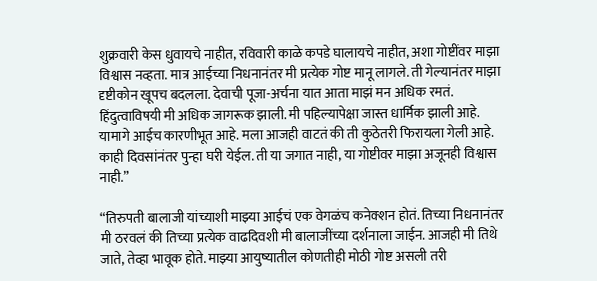शुक्रवारी केस धुवायचे नाहीत, रविवारी काळे कपडे घालायचे नाहीत, अशा गोष्टींवर माझा विश्वास नव्हता. मात्र आईच्या निधनानंतर मी प्रत्येक गोष्ट मानू लागले. ती गेल्यानंतर माझा दृष्टीकोन खूपच बदलला. देवाची पूजा-अर्चना यात आता माझं मन अधिक रमतं. हिंदुत्वाविषयी मी अधिक जागरूक झाली. मी पहिल्यापेक्षा जास्त धार्मिक झाली आहे. यामागे आईच कारणीभूत आहे. मला आजही वाटतं की ती कुठेतरी फिरायला गेली आहे. काही दिवसांनंतर पुन्हा घरी येईल. ती या जगात नाही, या गोष्टीवर माझा अजूनही विश्वास नाही.”

“तिरुपती बालाजी यांच्याशी माझ्या आईचं एक वेगळंच कनेक्शन होतं. तिच्या निधनानंतर मी ठरवलं की तिच्या प्रत्येक वाढदिवशी मी बालाजींच्या दर्शनाला जाईन. आजही मी तिथे जाते, तेव्हा भावूक होते. माझ्या आयुष्यातील कोणतीही मोठी गोष्ट असली तरी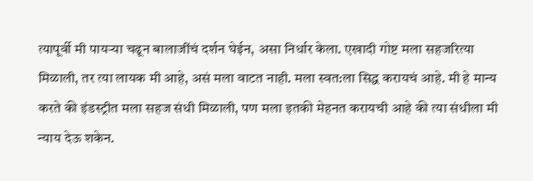त्यापूर्वी मी पायऱ्या चढून बालाजींचं दर्शन घेईन, असा निर्धार केला. एखादी गोष्ट मला सहजरित्या मिळाली, तर त्या लायक मी आहे, असं मला वाटत नाही. मला स्वत:ला सिद्ध करायचं आहे. मी हे मान्य करते की इंडस्ट्रीत मला सहज संधी मिळाली, पण मला इतकी मेहनत करायची आहे की त्या संधीला मी न्याय देऊ शकेन.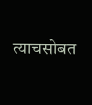त्याचसोबत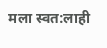मला स्वत:लाही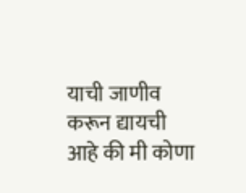याची जाणीव करून द्यायची आहे की मी कोणा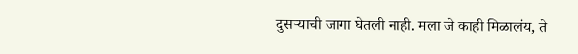दुसऱ्याची जागा घेतली नाही. मला जे काही मिळालंय, ते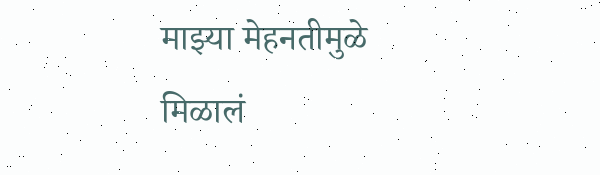माझ्या मेहनतीमुळे मिळालं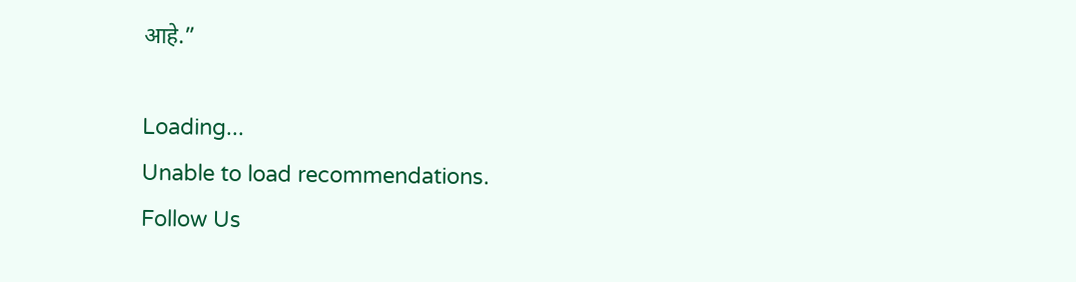आहे.”

Loading...
Unable to load recommendations.
Follow Us